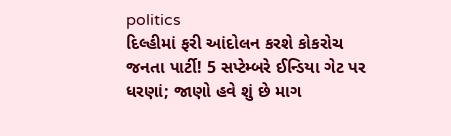politics
દિલ્હીમાં ફરી આંદોલન કરશે કોકરોચ જનતા પાર્ટી! 5 સપ્ટેમ્બરે ઈન્ડિયા ગેટ પર ધરણાં; જાણો હવે શું છે માગ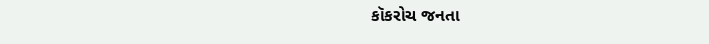કૉકરોચ જનતા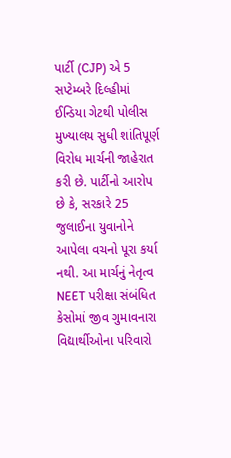પાર્ટી (CJP) એ 5 સપ્ટેમ્બરે દિલ્હીમાં ઈન્ડિયા ગેટથી પોલીસ મુખ્યાલય સુધી શાંતિપૂર્ણ વિરોધ માર્ચની જાહેરાત કરી છે. પાર્ટીનો આરોપ છે કે, સરકારે 25 જુલાઈના યુવાનોને આપેલા વચનો પૂરા કર્યા નથી. આ માર્ચનું નેતૃત્વ NEET પરીક્ષા સંબંધિત કેસોમાં જીવ ગુમાવનારા વિદ્યાર્થીઓના પરિવારો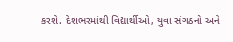કરશે. દેશભરમાંથી વિદ્યાર્થીઓ, યુવા સંગઠનો અને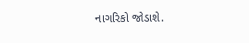નાગરિકો જોડાશે.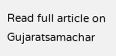Read full article on Gujaratsamachar